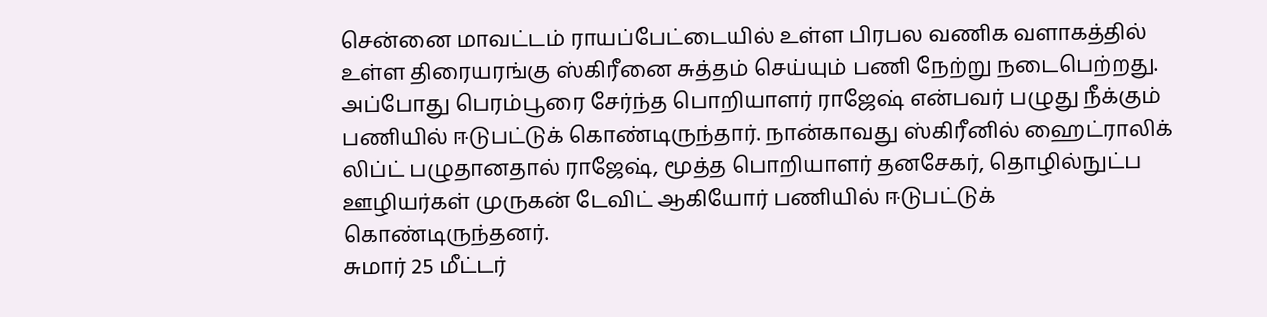சென்னை மாவட்டம் ராயப்பேட்டையில் உள்ள பிரபல வணிக வளாகத்தில் உள்ள திரையரங்கு ஸ்கிரீனை சுத்தம் செய்யும் பணி நேற்று நடைபெற்றது. அப்போது பெரம்பூரை சேர்ந்த பொறியாளர் ராஜேஷ் என்பவர் பழுது நீக்கும் பணியில் ஈடுபட்டுக் கொண்டிருந்தார். நான்காவது ஸ்கிரீனில் ஹைட்ராலிக் லிப்ட் பழுதானதால் ராஜேஷ், மூத்த பொறியாளர் தனசேகர், தொழில்நுட்ப ஊழியர்கள் முருகன் டேவிட் ஆகியோர் பணியில் ஈடுபட்டுக் கொண்டிருந்தனர்.
சுமார் 25 மீட்டர்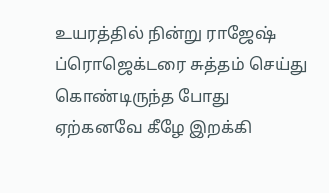உயரத்தில் நின்று ராஜேஷ் ப்ரொஜெக்டரை சுத்தம் செய்து கொண்டிருந்த போது ஏற்கனவே கீழே இறக்கி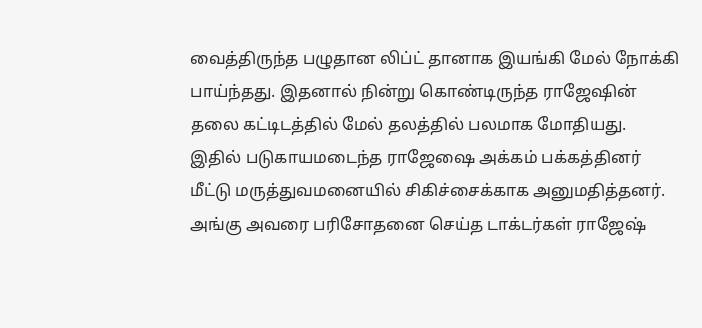வைத்திருந்த பழுதான லிப்ட் தானாக இயங்கி மேல் நோக்கி பாய்ந்தது. இதனால் நின்று கொண்டிருந்த ராஜேஷின் தலை கட்டிடத்தில் மேல் தலத்தில் பலமாக மோதியது. இதில் படுகாயமடைந்த ராஜேஷை அக்கம் பக்கத்தினர் மீட்டு மருத்துவமனையில் சிகிச்சைக்காக அனுமதித்தனர்.
அங்கு அவரை பரிசோதனை செய்த டாக்டர்கள் ராஜேஷ்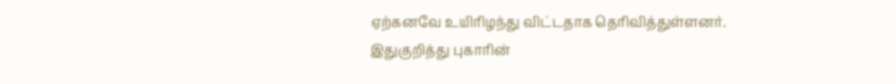ஏற்கனவே உயிரிழந்து விட்டதாக தெரிவித்துள்ளனர். இதுகுறித்து புகாரின்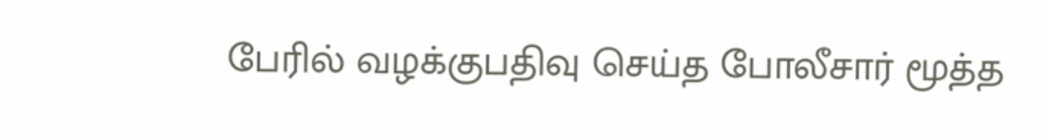பேரில் வழக்குபதிவு செய்த போலீசார் மூத்த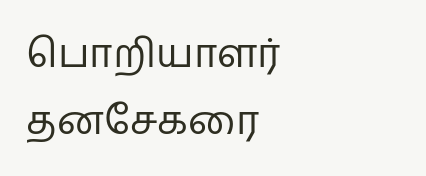பொறியாளர் தனசேகரை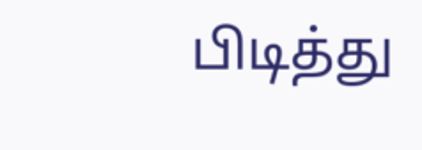பிடித்து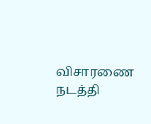விசாரணை நடத்தி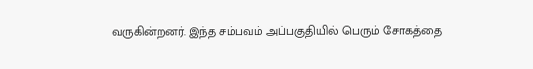வருகின்றனர். இந்த சம்பவம் அப்பகுதியில் பெரும் சோகத்தை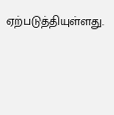ஏற்படுத்தியுள்ளது.